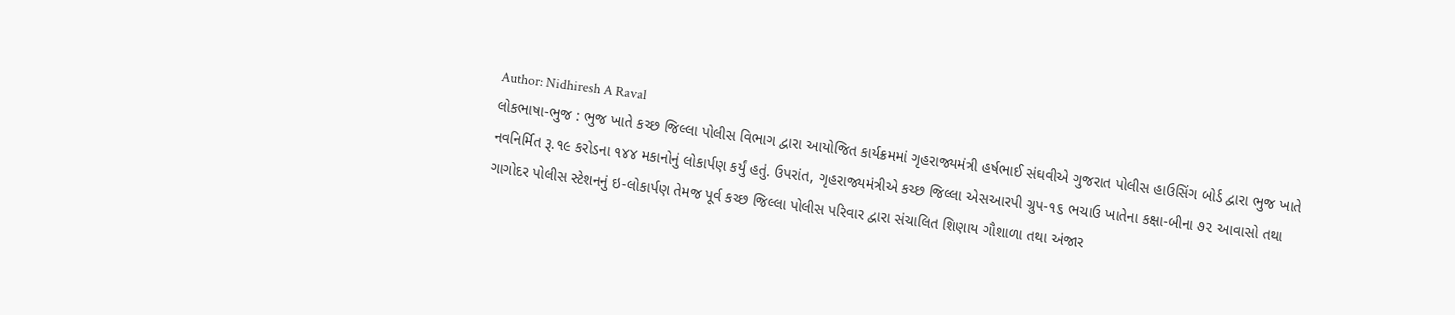Author: Nidhiresh A Raval
લોકભાષા-ભુજ : ભુજ ખાતે કચ્છ જિલ્લા પોલીસ વિભાગ દ્વારા આયોજિત કાર્યક્રમમાં ગૃહરાજ્યમંત્રી હર્ષભાઈ સંઘવીએ ગુજરાત પોલીસ હાઉસિંગ બોર્ડ દ્વારા ભુજ ખાતે નવનિર્મિત રૂ.૧૯ કરોડના ૧૪૪ મકાનોનું લોકાર્પણ કર્યું હતું. ઉપરાંત, ગૃહરાજ્યમંત્રીએ કચ્છ જિલ્લા એસઆરપી ગ્રુપ-૧૬ ભચાઉ ખાતેના કક્ષા-બીના ૭૨ આવાસો તથા ગાગોદર પોલીસ સ્ટેશનનું ઇ-લોકાર્પણ તેમજ પૂર્વ કચ્છ જિલ્લા પોલીસ પરિવાર દ્વારા સંચાલિત શિણાય ગૌશાળા તથા અંજાર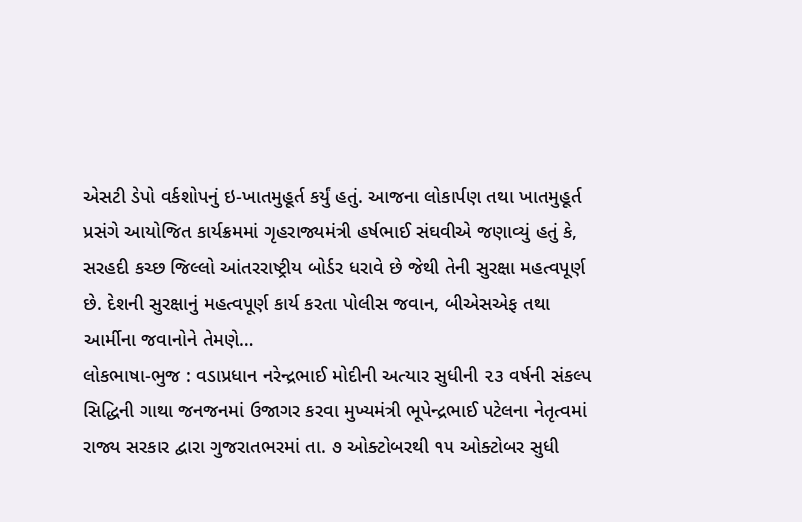એસટી ડેપો વર્કશોપનું ઇ-ખાતમુહૂર્ત કર્યું હતું. આજના લોકાર્પણ તથા ખાતમુહૂર્ત પ્રસંગે આયોજિત કાર્યક્રમમાં ગૃહરાજ્યમંત્રી હર્ષભાઈ સંઘવીએ જણાવ્યું હતું કે, સરહદી કચ્છ જિલ્લો આંતરરાષ્ટ્રીય બોર્ડર ધરાવે છે જેથી તેની સુરક્ષા મહત્વપૂર્ણ છે. દેશની સુરક્ષાનું મહત્વપૂર્ણ કાર્ય કરતા પોલીસ જવાન, બીએસએફ તથા આર્મીના જવાનોને તેમણે…
લોકભાષા-ભુજ : વડાપ્રધાન નરેન્દ્રભાઈ મોદીની અત્યાર સુધીની ૨૩ વર્ષની સંકલ્પ સિદ્ધિની ગાથા જનજનમાં ઉજાગર કરવા મુખ્યમંત્રી ભૂપેન્દ્રભાઈ પટેલના નેતૃત્વમાં રાજ્ય સરકાર દ્વારા ગુજરાતભરમાં તા. ૭ ઓક્ટોબરથી ૧૫ ઓક્ટોબર સુધી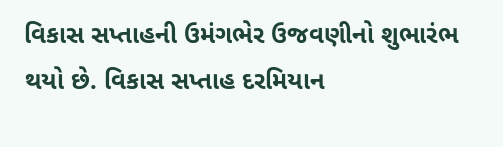વિકાસ સપ્તાહની ઉમંગભેર ઉજવણીનો શુભારંભ થયો છે. વિકાસ સપ્તાહ દરમિયાન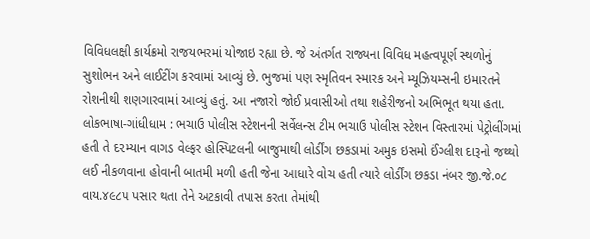વિવિધલક્ષી કાર્યક્રમો રાજયભરમાં યોજાઇ રહ્યા છે. જે અંતર્ગત રાજ્યના વિવિધ મહત્વપૂર્ણ સ્થળોનું સુશોભન અને લાઈટીંગ કરવામાં આવ્યું છે. ભુજમાં પણ સ્મૃતિવન સ્મારક અને મ્યૂઝિયમ્સની ઇમારતને રોશનીથી શણગારવામાં આવ્યું હતું. આ નજારો જોઈ પ્રવાસીઓ તથા શહેરીજનો અભિભૂત થયા હતા.
લોકભાષા-ગાંધીધામ : ભચાઉ પોલીસ સ્ટેશનની સર્વેલન્સ ટીમ ભચાઉ પોલીસ સ્ટેશન વિસ્તારમાં પેટ્રોલીંગમાં હતી તે દ૨મ્યાન વાગડ વેલ્ફર હોસ્પિટલની બાજુમાથી લોર્ડીંગ છકડામાં અમુક ઇસમો ઈંગ્લીશ દારૂનો જથ્થો લઈ નીકળવાના હોવાની બાતમી મળી હતી જેના આધારે વોચ હતી ત્યારે લોર્ડીંગ છકડા નંબર જી.જે.૦૮ વાય.૪૯૮૫ પસાર થતા તેને અટકાવી તપાસ કરતા તેમાંથી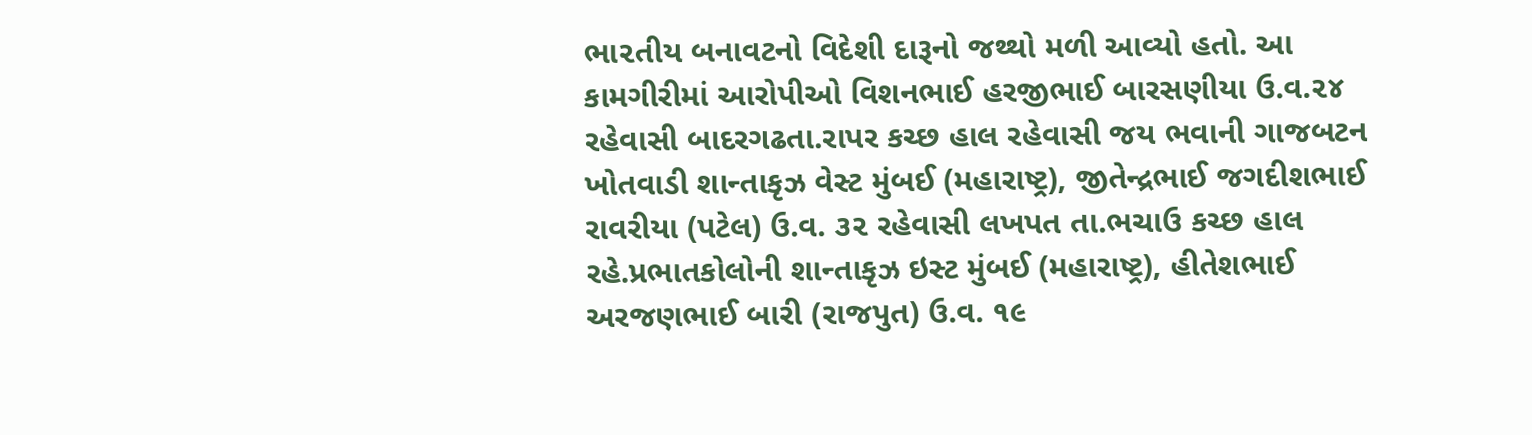ભા૨તીય બનાવટનો વિદેશી દારૂનો જથ્થો મળી આવ્યો હતો. આ કામગીરીમાં આરોપીઓ વિશનભાઈ હરજીભાઈ બારસણીયા ઉ.વ.૨૪ રહેવાસી બાદરગઢતા.રાપર કચ્છ હાલ રહેવાસી જય ભવાની ગાજબટન ખોતવાડી શાન્તાકૃઝ વેસ્ટ મુંબઈ (મહારાષ્ટ્ર), જીતેન્દ્રભાઈ જગદીશભાઈ રાવરીયા (પટેલ) ઉ.વ. ૩૨ રહેવાસી લખપત તા.ભચાઉ કચ્છ હાલ રહે.પ્રભાતકોલોની શાન્તાકૃઝ ઇસ્ટ મુંબઈ (મહારાષ્ટ્ર), હીતેશભાઈ અરજણભાઈ બારી (રાજપુત) ઉ.વ. ૧૯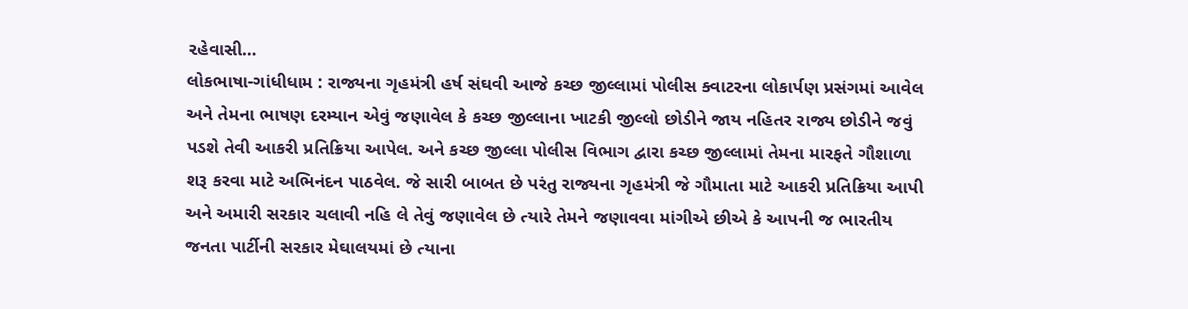૨હેવાસી…
લોકભાષા-ગાંધીધામ : રાજ્યના ગૃહમંત્રી હર્ષ સંઘવી આજે કચ્છ જીલ્લામાં પોલીસ ક્વાટરના લોકાર્પણ પ્રસંગમાં આવેલ અને તેમના ભાષણ દરમ્યાન એવું જણાવેલ કે કચ્છ જીલ્લાના ખાટકી જીલ્લો છોડીને જાય નહિતર રાજ્ય છોડીને જવું પડશે તેવી આકરી પ્રતિક્રિયા આપેલ. અને કચ્છ જીલ્લા પોલીસ વિભાગ દ્વારા કચ્છ જીલ્લામાં તેમના મારફતે ગૌશાળા શરૂ કરવા માટે અભિનંદન પાઠવેલ. જે સારી બાબત છે પરંતુ રાજ્યના ગૃહમંત્રી જે ગૌમાતા માટે આકરી પ્રતિક્રિયા આપી અને અમારી સરકાર ચલાવી નહિ લે તેવું જણાવેલ છે ત્યારે તેમને જણાવવા માંગીએ છીએ કે આપની જ ભારતીય જનતા પાર્ટીની સરકાર મેઘાલયમાં છે ત્યાના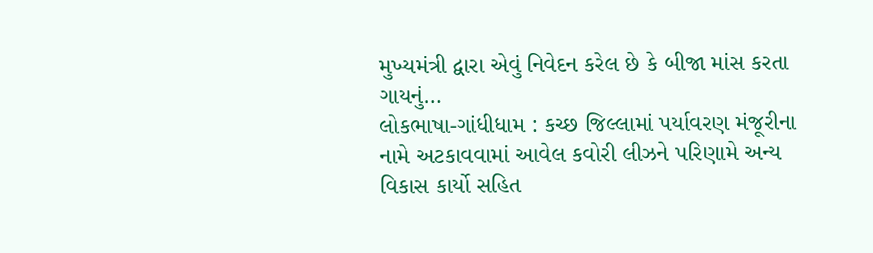મુખ્યમંત્રી દ્વારા એવું નિવેદન કરેલ છે કે બીજા માંસ કરતા ગાયનું…
લોકભાષા-ગાંધીધામ : કચ્છ જિલ્લામાં પર્યાવરણ મંજૂરીના નામે અટકાવવામાં આવેલ કવોરી લીઝને પરિણામે અન્ય વિકાસ કાર્યો સહિત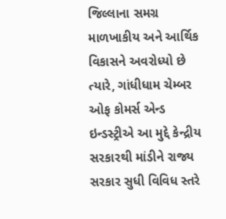જિલ્લાના સમગ્ર માળખાકીય અને આર્થિક વિકાસને અવરોધ્યો છે ત્યારે, ગાંધીધામ ચેમ્બર ઓફ કોમર્સ એન્ડ ઇન્ડસ્ટ્રીએ આ મુદ્દે કેન્દ્રીય સરકારથી માંડીને રાજ્ય સરકાર સુધી વિવિધ સ્તરે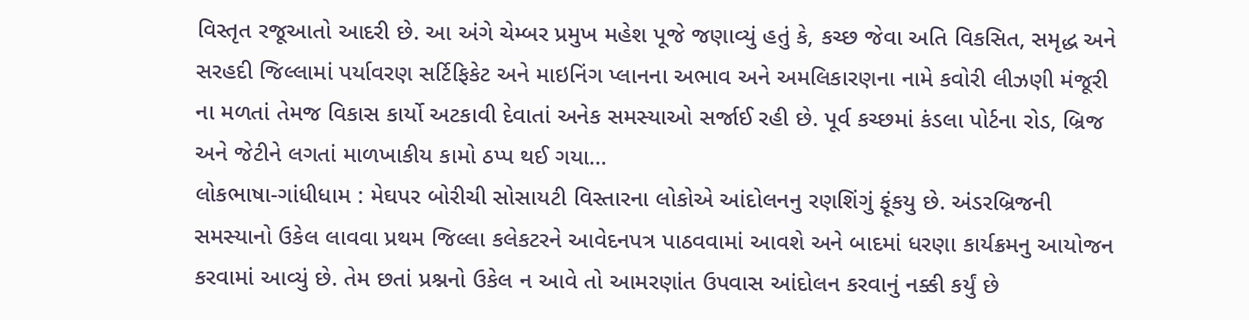વિસ્તૃત રજૂઆતો આદરી છે. આ અંગે ચેમ્બર પ્રમુખ મહેશ પૂજે જણાવ્યું હતું કે, કચ્છ જેવા અતિ વિકસિત, સમૃદ્ધ અને સરહદી જિલ્લામાં પર્યાવરણ સર્ટિફિકેટ અને માઇનિંગ પ્લાનના અભાવ અને અમલિકારણના નામે કવોરી લીઝણી મંજૂરી ના મળતાં તેમજ વિકાસ કાર્યો અટકાવી દેવાતાં અનેક સમસ્યાઓ સર્જાઈ રહી છે. પૂર્વ કચ્છમાં કંડલા પોર્ટના રોડ, બ્રિજ અને જેટીને લગતાં માળખાકીય કામો ઠપ્પ થઈ ગયા…
લોકભાષા-ગાંધીધામ : મેઘપર બોરીચી સોસાયટી વિસ્તારના લોકોએ આંદોલનનુ રણશિંગું ફૂંકયુ છે. અંડરબ્રિજની સમસ્યાનો ઉકેલ લાવવા પ્રથમ જિલ્લા કલેકટરને આવેદનપત્ર પાઠવવામાં આવશે અને બાદમાં ધરણા કાર્યક્રમનુ આયોજન કરવામાં આવ્યું છે. તેમ છતાં પ્રશ્નનો ઉકેલ ન આવે તો આમરણાંત ઉપવાસ આંદોલન કરવાનું નક્કી કર્યું છે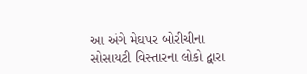આ અંગે મેઘપર બોરીચીના સોસાયટી વિસ્તારના લોકો દ્વારા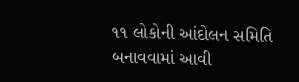૧૧ લોકોની આંદોલન સમિતિ બનાવવામાં આવી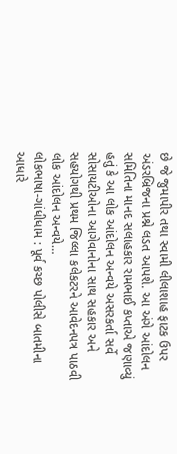છે જે જુમાપીર તથા સ્વામી લીલાશાહ ફાટક ઉપર અંડરબ્રિજના પ્રશ્ને લડત આપશે. આ અંગે આંદોલન સમિતિના માનદ સલાહકાર રામભાઈ કપ્તાએ જણાવ્યું હતું કે આ લોક આંદોલન અન્વયે અસરકર્તા સર્વે સોસાયટીઓના આગેવાનોના સાથ સહકાર અને સહયોગથી પ્રથમ જિલ્લા કલેકટરને આવેદનપત્ર પાઠવી લોક આંદોલન અન્વયે…
લોકભાષા-ગાંધીધામ : પૂર્વ કચ્છ પોલીસે બાતમીના આધારે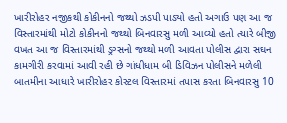ખારીરોહર નજીકથી કોકીનનો જથ્થો ઝડપી પાડ્યો હતો અગાઉ પણ આ જ વિસ્તારમાંથી મોટો કોકીનનો જથ્થો બિનવારસુ મળી આવ્યો હતો ત્યારે બીજી વખત આ જ વિસ્તારમાંથી ડ્રગ્સનો જથ્થો મળી આવતા પોલીસ દ્વારા સઘન કામગીરી કરવામાં આવી રહી છે ગાંધીધામ બી ડિવિઝન પોલીસને મળેલી બાતમીના આધારે ખારીરોહર કોસ્ટલ વિસ્તારમાં તપાસ કરતા બિનવારસુ 10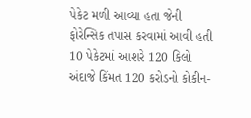પેકેટ મળી આવ્યા હતા જેની ફોરેન્સિક તપાસ કરવામાં આવી હતી 10 પેકેટમાં આશરે 120 કિલો અંદાજે કિંમત 120 કરોડનો કોકીન-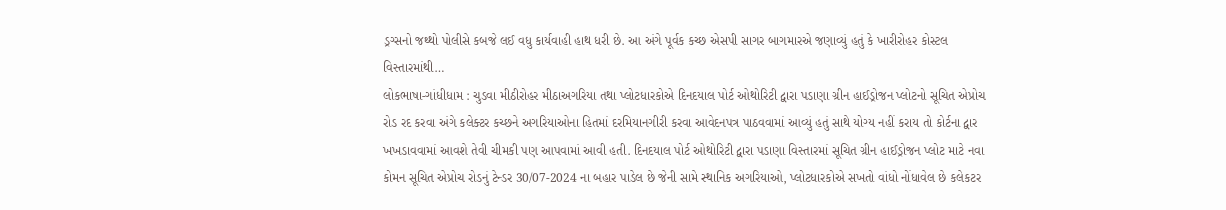ડ્રગ્સનો જથ્થો પોલીસે કબજે લઈ વધુ કાર્યવાહી હાથ ધરી છે. આ અંગે પૂર્વક કચ્છ એસપી સાગર બાગમારએ જણાવ્યું હતું કે ખારીરોહર કોસ્ટલ વિસ્તારમાંથી…
લોકભાષા-ગાંધીધામ : ચુડવા મીઠીરોહર મીઠાઅગરિયા તથા પ્લોટધારકોએ દિનદયાલ પોર્ટ ઓથોરિટી દ્વારા પડાણા ગ્રીન હાઈડ્રોજન પ્લોટનો સૂચિત એપ્રોચ રોડ રદ કરવા અંગે કલેક્ટર કચ્છને અગરિયાઓના હિતમાં દરમિયાનગીરી કરવા આવેદનપત્ર પાઠવવામાં આવ્યું હતું સાથે યોગ્ય નહીં કરાય તો કોર્ટના દ્વાર ખખડાવવામાં આવશે તેવી ચીમકી પણ આપવામાં આવી હતી. દિનદયાલ પોર્ટ ઓથોરિટી દ્વારા પડાણા વિસ્તારમાં સૂચિત ગ્રીન હાઈડ્રોજન પ્લોટ માટે નવા કોમન સૂચિત એપ્રોચ રોડનું ટેન્ડર 30/07-2024 ના બહાર પાડેલ છે જેની સામે સ્થાનિક અગરિયાઓ, પ્લોટધારકોએ સખતો વાંધો નોંધાવેલ છે કલેકટર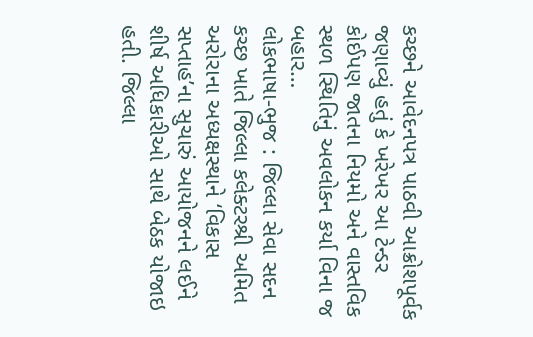કચ્છને આવેદનપત્ર પાઠવી આક્રોશપૂર્વક જણાવ્યું હતું કે ખરેખર આ ટેન્ડર કોઈપણ જાતના નિયમો અને વાસ્તવિક સ્થળ સ્થિતિનું અવલોકન કર્યા વિના જ બહાર…
લોકભાષા-ભુજ : જિલ્લા સેવા સદન કચ્છ ખાતે જિલ્લા કલેક્ટરશ્રી અમિત અરોરાના અધ્યક્ષસ્થાને ‘વિકાસ સપ્તાહ’ના સુચારું આયોજનને લઈને શીર્ષ અધિકારીઓ સાથે બેઠક યોજાઇ હતી. જિલ્લા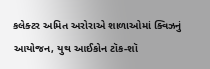કલેક્ટર અમિત અરોરાએ શાળાઓમાં ક્વિઝનું આયોજન, યુથ આઈકોન ટૉક-શૉ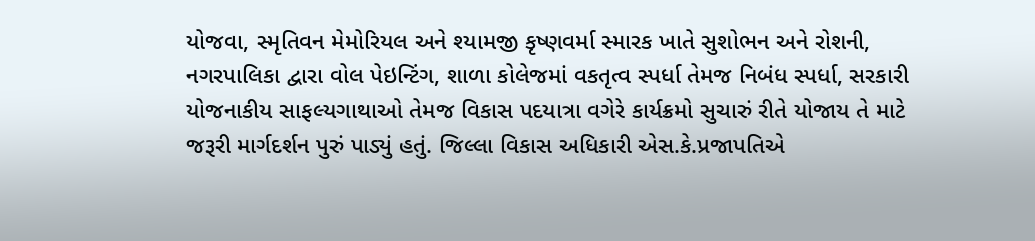યોજવા, સ્મૃતિવન મેમોરિયલ અને શ્યામજી કૃષ્ણવર્મા સ્મારક ખાતે સુશોભન અને રોશની, નગરપાલિકા દ્વારા વોલ પેઇન્ટિંગ, શાળા કોલેજમાં વકતૃત્વ સ્પર્ધા તેમજ નિબંધ સ્પર્ધા, સરકારી યોજનાકીય સાફલ્યગાથાઓ તેમજ વિકાસ પદયાત્રા વગેરે કાર્યક્રમો સુચારું રીતે યોજાય તે માટે જરૂરી માર્ગદર્શન પુરું પાડ્યું હતું. જિલ્લા વિકાસ અધિકારી એસ.કે.પ્રજાપતિએ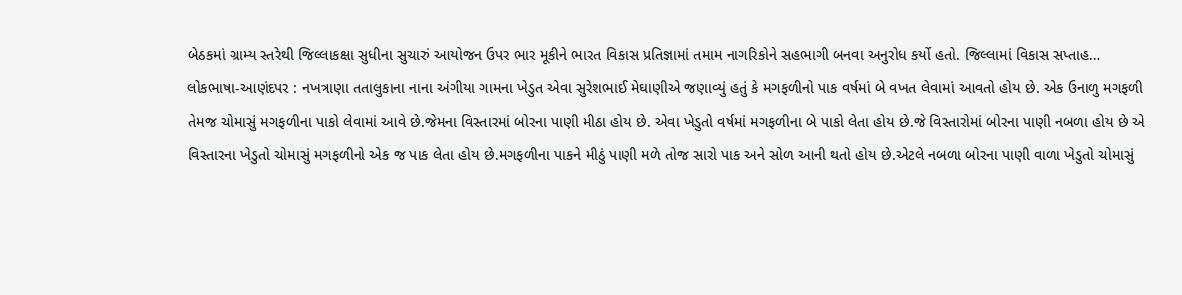બેઠકમાં ગ્રામ્ય સ્તરેથી જિલ્લાકક્ષા સુધીના સુચારું આયોજન ઉપર ભાર મૂકીને ભારત વિકાસ પ્રતિજ્ઞામાં તમામ નાગરિકોને સહભાગી બનવા અનુરોધ કર્યો હતો. જિલ્લામાં વિકાસ સપ્તાહ…
લોકભાષા-આણંદપર : નખત્રાણા તતાલુકાના નાના અંગીયા ગામના ખેડુત એવા સુરેશભાઈ મેઘાણીએ જણાવ્યું હતું કે મગફળીનો પાક વર્ષમાં બે વખત લેવામાં આવતો હોય છે. એક ઉનાળુ મગફળી તેમજ ચોમાસું મગફળીના પાકો લેવામાં આવે છે.જેમના વિસ્તારમાં બોરના પાણી મીઠા હોય છે. એવા ખેડુતો વર્ષમાં મગફળીના બે પાકો લેતા હોય છે.જે વિસ્તારોમાં બોરના પાણી નબળા હોય છે એ વિસ્તારના ખેડુતો ચોમાસું મગફળીનો એક જ પાક લેતા હોય છે.મગફળીના પાકને મીઠું પાણી મળે તોજ સારો પાક અને સોળ આની થતો હોય છે.એટલે નબળા બોરના પાણી વાળા ખેડુતો ચોમાસું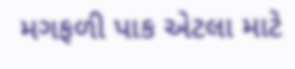મગફળી પાક એટલા માટે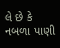લે છે કે નબળા પાણી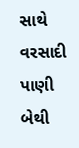સાથે વરસાદી પાણી બેથી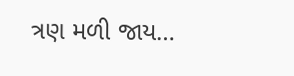ત્રણ મળી જાય…